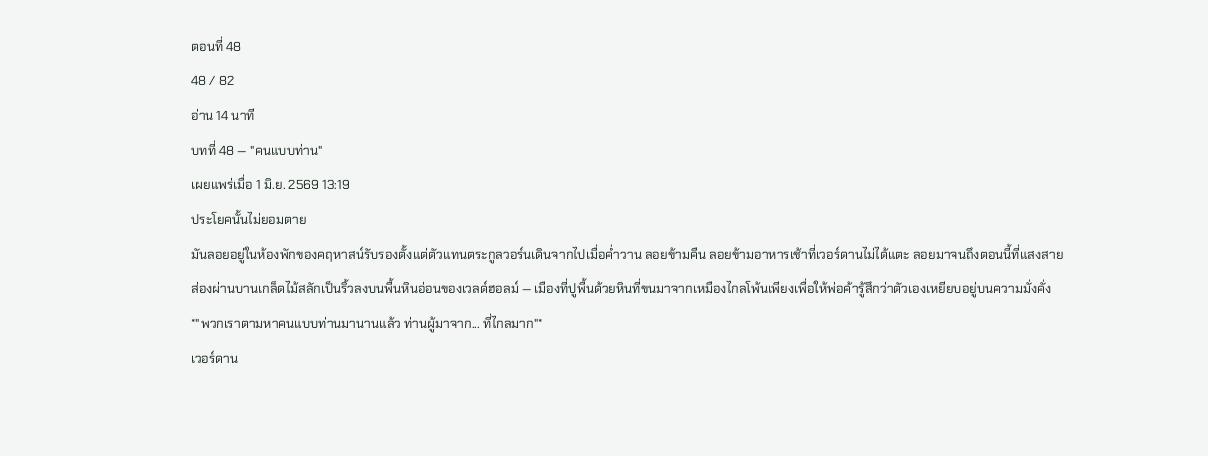ตอนที่ 48
48 / 82
อ่าน 14 นาที
บทที่ 48 — "คนแบบท่าน"
เผยแพร่เมื่อ 1 มิ.ย. 2569 13:19
ประโยคนั้นไม่ยอมตาย
มันลอยอยู่ในห้องพักของคฤหาสน์รับรองตั้งแต่ตัวแทนตระกูลวอร์นเดินจากไปเมื่อค่ำวาน ลอยข้ามคืน ลอยข้ามอาหารเช้าที่เวอร์ดานไม่ได้แตะ ลอยมาจนถึงตอนนี้ที่แสงสายส่องผ่านบานเกล็ดไม้สลักเป็นริ้วลงบนพื้นหินอ่อนของเวลด์ฮอลม์ — เมืองที่ปูพื้นด้วยหินที่ขนมาจากเหมืองไกลโพ้นเพียงเพื่อให้พ่อค้ารู้สึกว่าตัวเองเหยียบอยู่บนความมั่งคั่ง
*"พวกเราตามหาคนแบบท่านมานานแล้ว ท่านผู้มาจาก... ที่ไกลมาก"*
เวอร์ดาน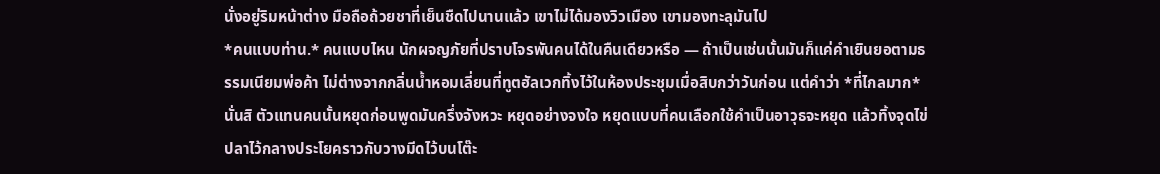นั่งอยู่ริมหน้าต่าง มือถือถ้วยชาที่เย็นชืดไปนานแล้ว เขาไม่ได้มองวิวเมือง เขามองทะลุมันไป
*คนแบบท่าน.* คนแบบไหน นักผจญภัยที่ปราบโจรพันคนได้ในคืนเดียวหรือ — ถ้าเป็นเช่นนั้นมันก็แค่คำเยินยอตามธรรมเนียมพ่อค้า ไม่ต่างจากกลิ่นน้ำหอมเลี่ยนที่ทูตฮัลเวกทิ้งไว้ในห้องประชุมเมื่อสิบกว่าวันก่อน แต่คำว่า *ที่ไกลมาก* นั่นสิ ตัวแทนคนนั้นหยุดก่อนพูดมันครึ่งจังหวะ หยุดอย่างจงใจ หยุดแบบที่คนเลือกใช้คำเป็นอาวุธจะหยุด แล้วทิ้งจุดไข่ปลาไว้กลางประโยคราวกับวางมีดไว้บนโต๊ะ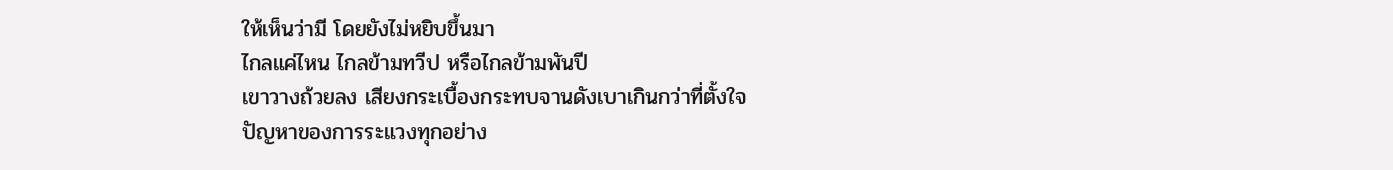ให้เห็นว่ามี โดยยังไม่หยิบขึ้นมา
ไกลแค่ไหน ไกลข้ามทวีป หรือไกลข้ามพันปี
เขาวางถ้วยลง เสียงกระเบื้องกระทบจานดังเบาเกินกว่าที่ตั้งใจ
ปัญหาของการระแวงทุกอย่าง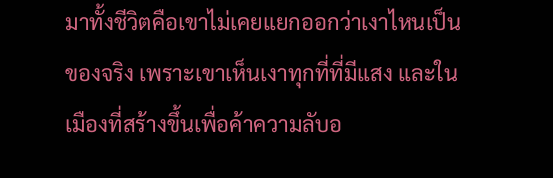มาทั้งชีวิตคือเขาไม่เคยแยกออกว่าเงาไหนเป็นของจริง เพราะเขาเห็นเงาทุกที่ที่มีแสง และในเมืองที่สร้างขึ้นเพื่อค้าความลับอ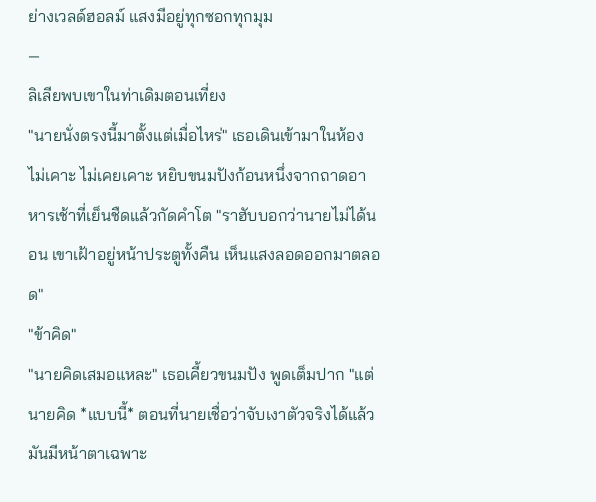ย่างเวลด์ฮอลม์ แสงมีอยู่ทุกซอกทุกมุม
—
ลิเลียพบเขาในท่าเดิมตอนเที่ยง
"นายนั่งตรงนี้มาตั้งแต่เมื่อไหร่" เธอเดินเข้ามาในห้อง ไม่เคาะ ไม่เคยเคาะ หยิบขนมปังก้อนหนึ่งจากถาดอาหารเช้าที่เย็นชืดแล้วกัดคำโต "ราฮับบอกว่านายไม่ได้นอน เขาเฝ้าอยู่หน้าประตูทั้งคืน เห็นแสงลอดออกมาตลอด"
"ข้าคิด"
"นายคิดเสมอแหละ" เธอเคี้ยวขนมปัง พูดเต็มปาก "แต่นายคิด *แบบนี้* ตอนที่นายเชื่อว่าจับเงาตัวจริงได้แล้ว มันมีหน้าตาเฉพาะ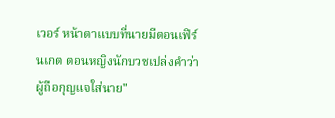เวอร์ หน้าตาแบบที่นายมีตอนเฟิร์นเกต ตอนหญิงนักบวชเปล่งคำว่าผู้ถือกุญแจใส่นาย"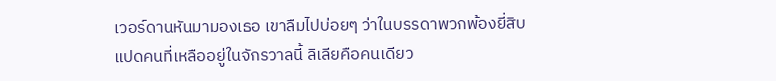เวอร์ดานหันมามองเธอ เขาลืมไปบ่อยๆ ว่าในบรรดาพวกพ้องยี่สิบแปดคนที่เหลืออยู่ในจักรวาลนี้ ลิเลียคือคนเดียว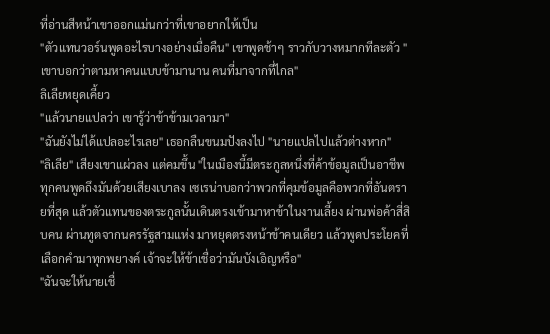ที่อ่านสีหน้าเขาออกแม่นกว่าที่เขาอยากให้เป็น
"ตัวแทนวอร์นพูดอะไรบางอย่างเมื่อคืน" เขาพูดช้าๆ ราวกับวางหมากทีละตัว "เขาบอกว่าตามหาคนแบบข้ามานาน คนที่มาจากที่ไกล"
ลิเลียหยุดเคี้ยว
"แล้วนายแปลว่า เขารู้ว่าข้าข้ามเวลามา"
"ฉันยังไม่ได้แปลอะไรเลย" เธอกลืนขนมปังลงไป "นายแปลไปแล้วต่างหาก"
"ลิเลีย" เสียงเขาแผ่วลง แต่คมขึ้น "ในเมืองนี้มีตระกูลหนึ่งที่ค้าข้อมูลเป็นอาชีพ ทุกคนพูดถึงมันด้วยเสียงเบาลง เซเรน่าบอกว่าพวกที่คุมข้อมูลคือพวกที่อันตรายที่สุด แล้วตัวแทนของตระกูลนั้นเดินตรงเข้ามาหาข้าในงานเลี้ยง ผ่านพ่อค้าสี่สิบคน ผ่านทูตจากนครรัฐสามแห่ง มาหยุดตรงหน้าข้าคนเดียว แล้วพูดประโยคที่เลือกคำมาทุกพยางค์ เจ้าจะให้ข้าเชื่อว่ามันบังเอิญหรือ"
"ฉันจะให้นายเชื่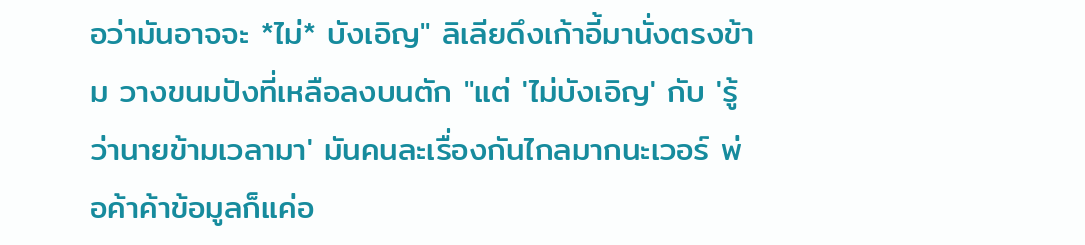อว่ามันอาจจะ *ไม่* บังเอิญ" ลิเลียดึงเก้าอี้มานั่งตรงข้าม วางขนมปังที่เหลือลงบนตัก "แต่ 'ไม่บังเอิญ' กับ 'รู้ว่านายข้ามเวลามา' มันคนละเรื่องกันไกลมากนะเวอร์ พ่อค้าค้าข้อมูลก็แค่อ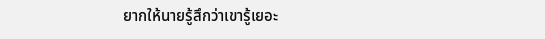ยากให้นายรู้สึกว่าเขารู้เยอะ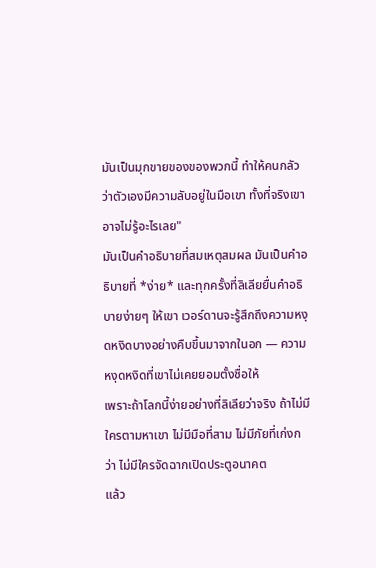มันเป็นมุกขายของของพวกนี้ ทำให้คนกลัวว่าตัวเองมีความลับอยู่ในมือเขา ทั้งที่จริงเขาอาจไม่รู้อะไรเลย"
มันเป็นคำอธิบายที่สมเหตุสมผล มันเป็นคำอธิบายที่ *ง่าย* และทุกครั้งที่ลิเลียยื่นคำอธิบายง่ายๆ ให้เขา เวอร์ดานจะรู้สึกถึงความหงุดหงิดบางอย่างคืบขึ้นมาจากในอก — ความหงุดหงิดที่เขาไม่เคยยอมตั้งชื่อให้
เพราะถ้าโลกนี้ง่ายอย่างที่ลิเลียว่าจริง ถ้าไม่มีใครตามหาเขา ไม่มีมือที่สาม ไม่มีภัยที่เก่งกว่า ไม่มีใครจัดฉากเปิดประตูอนาคต
แล้ว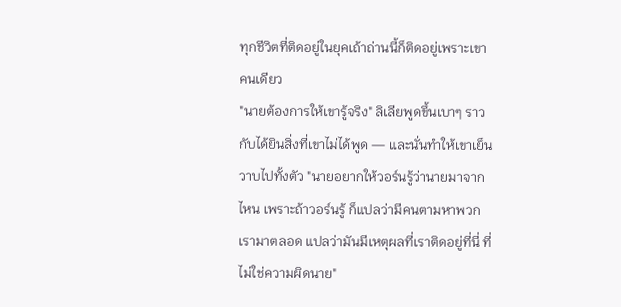ทุกชีวิตที่ติดอยู่ในยุคเถ้าถ่านนี้ก็ติดอยู่เพราะเขาคนเดียว
"นายต้องการให้เขารู้จริง" ลิเลียพูดขึ้นเบาๆ ราวกับได้ยินสิ่งที่เขาไม่ได้พูด — และนั่นทำให้เขาเย็นวาบไปทั้งตัว "นายอยากให้วอร์นรู้ว่านายมาจากไหน เพราะถ้าวอร์นรู้ ก็แปลว่ามีคนตามหาพวกเรามาตลอด แปลว่ามันมีเหตุผลที่เราติดอยู่ที่นี่ ที่ไม่ใช่ความผิดนาย"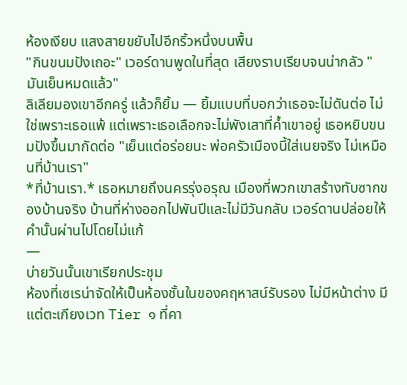ห้องเงียบ แสงสายขยับไปอีกริ้วหนึ่งบนพื้น
"กินขนมปังเถอะ" เวอร์ดานพูดในที่สุด เสียงราบเรียบจนน่ากลัว "มันเย็นหมดแล้ว"
ลิเลียมองเขาอีกครู่ แล้วก็ยิ้ม — ยิ้มแบบที่บอกว่าเธอจะไม่ดันต่อ ไม่ใช่เพราะเธอแพ้ แต่เพราะเธอเลือกจะไม่พังเสาที่ค้ำเขาอยู่ เธอหยิบขนมปังขึ้นมากัดต่อ "เย็นแต่อร่อยนะ พ่อครัวเมืองนี้ใส่เนยจริง ไม่เหมือนที่บ้านเรา"
*ที่บ้านเรา.* เธอหมายถึงนครรุ่งอรุณ เมืองที่พวกเขาสร้างทับซากของบ้านจริง บ้านที่ห่างออกไปพันปีและไม่มีวันกลับ เวอร์ดานปล่อยให้คำนั้นผ่านไปโดยไม่แก้
—
บ่ายวันนั้นเขาเรียกประชุม
ห้องที่เซเรน่าจัดให้เป็นห้องชั้นในของคฤหาสน์รับรอง ไม่มีหน้าต่าง มีแต่ตะเกียงเวท Tier ๑ ที่คา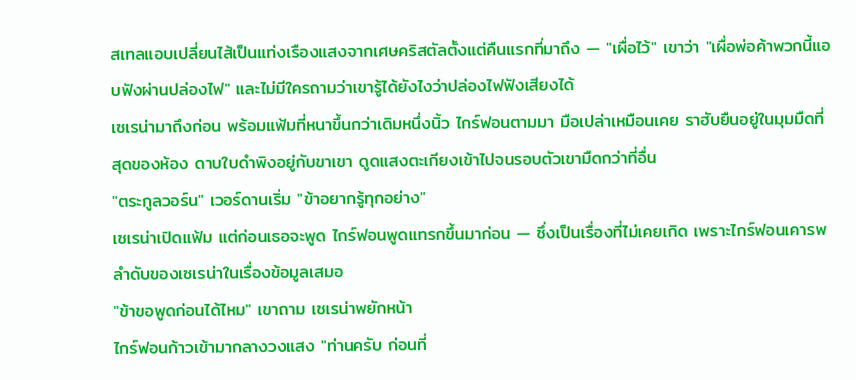สเทลแอบเปลี่ยนไส้เป็นแท่งเรืองแสงจากเศษคริสตัลตั้งแต่คืนแรกที่มาถึง — "เผื่อไว้" เขาว่า "เผื่อพ่อค้าพวกนี้แอบฟังผ่านปล่องไฟ" และไม่มีใครถามว่าเขารู้ได้ยังไงว่าปล่องไฟฟังเสียงได้
เซเรน่ามาถึงก่อน พร้อมแฟ้มที่หนาขึ้นกว่าเดิมหนึ่งนิ้ว ไกร์ฟอนตามมา มือเปล่าเหมือนเคย ราฮับยืนอยู่ในมุมมืดที่สุดของห้อง ดาบใบดำพิงอยู่กับขาเขา ดูดแสงตะเกียงเข้าไปจนรอบตัวเขามืดกว่าที่อื่น
"ตระกูลวอร์น" เวอร์ดานเริ่ม "ข้าอยากรู้ทุกอย่าง"
เซเรน่าเปิดแฟ้ม แต่ก่อนเธอจะพูด ไกร์ฟอนพูดแทรกขึ้นมาก่อน — ซึ่งเป็นเรื่องที่ไม่เคยเกิด เพราะไกร์ฟอนเคารพลำดับของเซเรน่าในเรื่องข้อมูลเสมอ
"ข้าขอพูดก่อนได้ไหม" เขาถาม เซเรน่าพยักหน้า
ไกร์ฟอนก้าวเข้ามากลางวงแสง "ท่านครับ ก่อนที่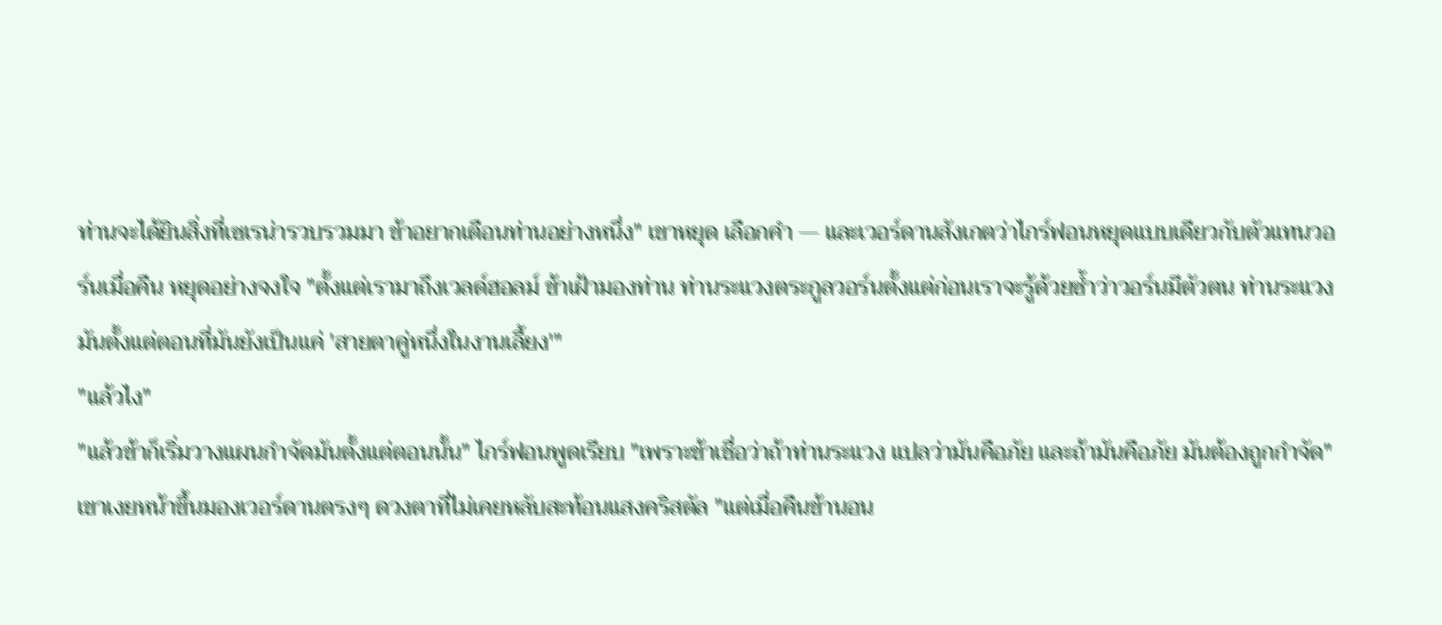ท่านจะได้ยินสิ่งที่เซเรน่ารวบรวมมา ข้าอยากเตือนท่านอย่างหนึ่ง" เขาหยุด เลือกคำ — และเวอร์ดานสังเกตว่าไกร์ฟอนหยุดแบบเดียวกับตัวแทนวอร์นเมื่อคืน หยุดอย่างจงใจ "ตั้งแต่เรามาถึงเวลด์ฮอลม์ ข้าเฝ้ามองท่าน ท่านระแวงตระกูลวอร์นตั้งแต่ก่อนเราจะรู้ด้วยซ้ำว่าวอร์นมีตัวตน ท่านระแวงมันตั้งแต่ตอนที่มันยังเป็นแค่ 'สายตาคู่หนึ่งในงานเลี้ยง'"
"แล้วไง"
"แล้วข้าก็เริ่มวางแผนกำจัดมันตั้งแต่ตอนนั้น" ไกร์ฟอนพูดเรียบ "เพราะข้าเชื่อว่าถ้าท่านระแวง แปลว่ามันคือภัย และถ้ามันคือภัย มันต้องถูกกำจัด" เขาเงยหน้าขึ้นมองเวอร์ดานตรงๆ ดวงตาที่ไม่เคยหลับสะท้อนแสงคริสตัล "แต่เมื่อคืนข้านอน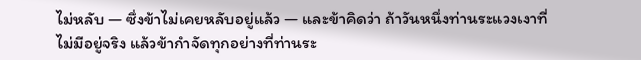ไม่หลับ — ซึ่งข้าไม่เคยหลับอยู่แล้ว — และข้าคิดว่า ถ้าวันหนึ่งท่านระแวงเงาที่ไม่มีอยู่จริง แล้วข้ากำจัดทุกอย่างที่ท่านระ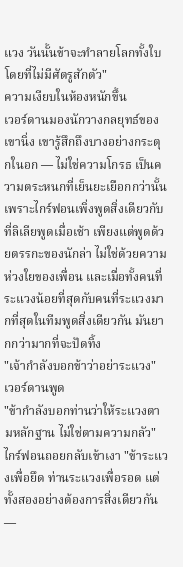แวง วันนั้นข้าจะทำลายโลกทั้งใบโดยที่ไม่มีศัตรูสักตัว"
ความเงียบในห้องหนักขึ้น
เวอร์ดานมองนักวางกลยุทธ์ของเขานิ่ง เขารู้สึกถึงบางอย่างกระตุกในอก — ไม่ใช่ความโกรธ เป็นความตระหนกที่เย็นยะเยือกกว่านั้น เพราะไกร์ฟอนเพิ่งพูดสิ่งเดียวกับที่ลิเลียพูดเมื่อเช้า เพียงแต่พูดด้วยตรรกะของนักล่า ไม่ใช่ด้วยความห่วงใยของเพื่อน และเมื่อทั้งคนที่ระแวงน้อยที่สุดกับคนที่ระแวงมากที่สุดในทีมพูดสิ่งเดียวกัน มันยากกว่ามากที่จะปัดทิ้ง
"เจ้ากำลังบอกข้าว่าอย่าระแวง" เวอร์ดานพูด
"ข้ากำลังบอกท่านว่าให้ระแวงตามหลักฐาน ไม่ใช่ตามความกลัว" ไกร์ฟอนถอยกลับเข้าเงา "ข้าระแวงเพื่อยึด ท่านระแวงเพื่อรอด แต่ทั้งสองอย่างต้องการสิ่งเดียวกัน —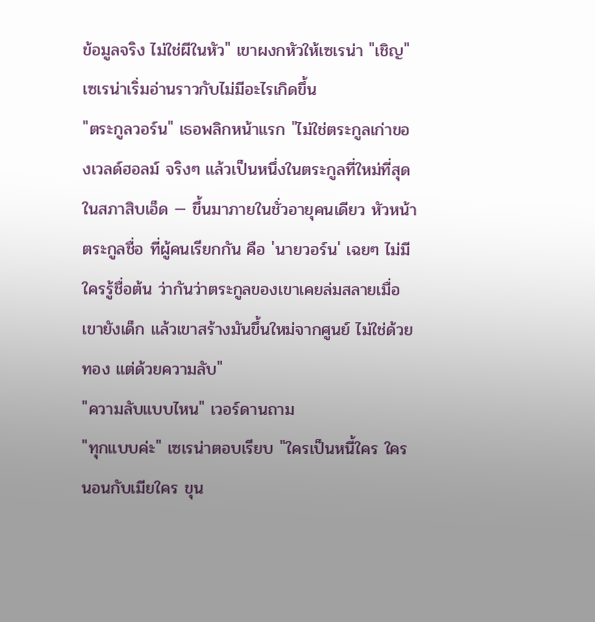ข้อมูลจริง ไม่ใช่ผีในหัว" เขาผงกหัวให้เซเรน่า "เชิญ"
เซเรน่าเริ่มอ่านราวกับไม่มีอะไรเกิดขึ้น
"ตระกูลวอร์น" เธอพลิกหน้าแรก "ไม่ใช่ตระกูลเก่าของเวลด์ฮอลม์ จริงๆ แล้วเป็นหนึ่งในตระกูลที่ใหม่ที่สุดในสภาสิบเอ็ด — ขึ้นมาภายในชั่วอายุคนเดียว หัวหน้าตระกูลชื่อ ที่ผู้คนเรียกกัน คือ 'นายวอร์น' เฉยๆ ไม่มีใครรู้ชื่อต้น ว่ากันว่าตระกูลของเขาเคยล่มสลายเมื่อเขายังเด็ก แล้วเขาสร้างมันขึ้นใหม่จากศูนย์ ไม่ใช่ด้วยทอง แต่ด้วยความลับ"
"ความลับแบบไหน" เวอร์ดานถาม
"ทุกแบบค่ะ" เซเรน่าตอบเรียบ "ใครเป็นหนี้ใคร ใครนอนกับเมียใคร ขุน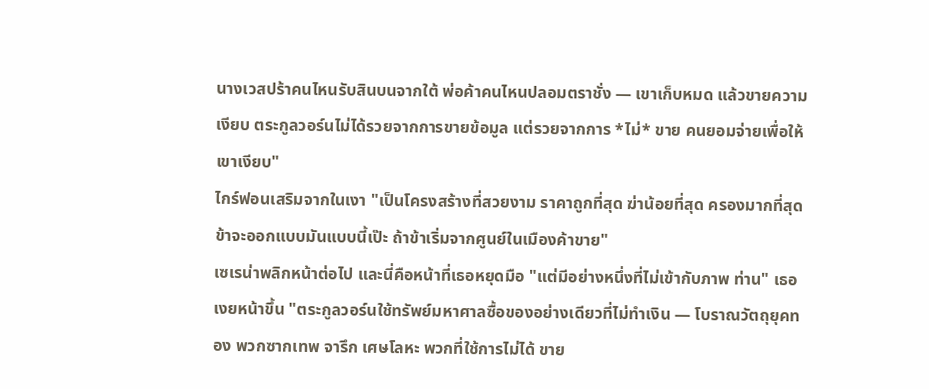นางเวสปร้าคนไหนรับสินบนจากใต้ พ่อค้าคนไหนปลอมตราชั่ง — เขาเก็บหมด แล้วขายความเงียบ ตระกูลวอร์นไม่ได้รวยจากการขายข้อมูล แต่รวยจากการ *ไม่* ขาย คนยอมจ่ายเพื่อให้เขาเงียบ"
ไกร์ฟอนเสริมจากในเงา "เป็นโครงสร้างที่สวยงาม ราคาถูกที่สุด ฆ่าน้อยที่สุด ครองมากที่สุด ข้าจะออกแบบมันแบบนี้เป๊ะ ถ้าข้าเริ่มจากศูนย์ในเมืองค้าขาย"
เซเรน่าพลิกหน้าต่อไป และนี่คือหน้าที่เธอหยุดมือ "แต่มีอย่างหนึ่งที่ไม่เข้ากับภาพ ท่าน" เธอเงยหน้าขึ้น "ตระกูลวอร์นใช้ทรัพย์มหาศาลซื้อของอย่างเดียวที่ไม่ทำเงิน — โบราณวัตถุยุคทอง พวกซากเทพ จารึก เศษโลหะ พวกที่ใช้การไม่ได้ ขาย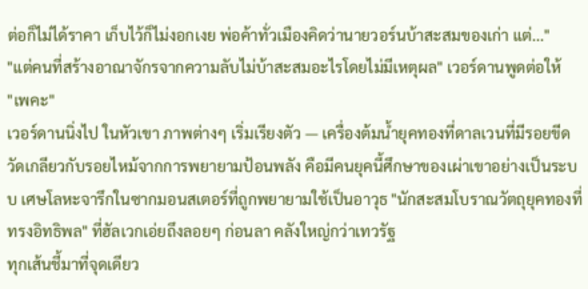ต่อก็ไม่ได้ราคา เก็บไว้ก็ไม่งอกเงย พ่อค้าทั่วเมืองคิดว่านายวอร์นบ้าสะสมของเก่า แต่..."
"แต่คนที่สร้างอาณาจักรจากความลับไม่บ้าสะสมอะไรโดยไม่มีเหตุผล" เวอร์ดานพูดต่อให้
"เพคะ"
เวอร์ดานนิ่งไป ในหัวเขา ภาพต่างๆ เริ่มเรียงตัว — เครื่องต้มน้ำยุคทองที่ดาลเวนที่มีรอยขีดวัดเกลียวกับรอยไหม้จากการพยายามป้อนพลัง คือมีคนยุคนี้ศึกษาของเผ่าเขาอย่างเป็นระบบ เศษโลหะจารึกในซากมอนสเตอร์ที่ถูกพยายามใช้เป็นอาวุธ "นักสะสมโบราณวัตถุยุคทองที่ทรงอิทธิพล" ที่ฮัลเวกเอ่ยถึงลอยๆ ก่อนลา คลังใหญ่กว่าเทวรัฐ
ทุกเส้นชี้มาที่จุดเดียว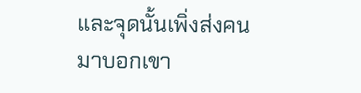และจุดนั้นเพิ่งส่งคนมาบอกเขา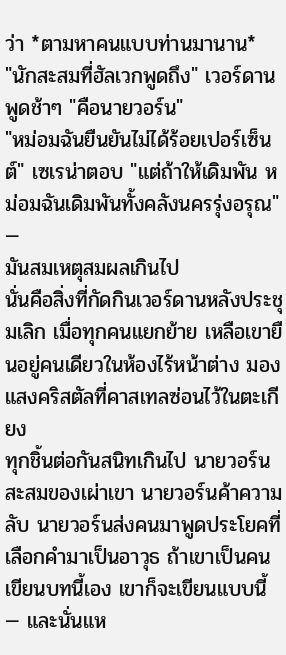ว่า *ตามหาคนแบบท่านมานาน*
"นักสะสมที่ฮัลเวกพูดถึง" เวอร์ดานพูดช้าๆ "คือนายวอร์น"
"หม่อมฉันยืนยันไม่ได้ร้อยเปอร์เซ็นต์" เซเรน่าตอบ "แต่ถ้าให้เดิมพัน หม่อมฉันเดิมพันทั้งคลังนครรุ่งอรุณ"
—
มันสมเหตุสมผลเกินไป
นั่นคือสิ่งที่กัดกินเวอร์ดานหลังประชุมเลิก เมื่อทุกคนแยกย้าย เหลือเขายืนอยู่คนเดียวในห้องไร้หน้าต่าง มองแสงคริสตัลที่คาสเทลซ่อนไว้ในตะเกียง
ทุกชิ้นต่อกันสนิทเกินไป นายวอร์นสะสมของเผ่าเขา นายวอร์นค้าความลับ นายวอร์นส่งคนมาพูดประโยคที่เลือกคำมาเป็นอาวุธ ถ้าเขาเป็นคนเขียนบทนี้เอง เขาก็จะเขียนแบบนี้ — และนั่นแห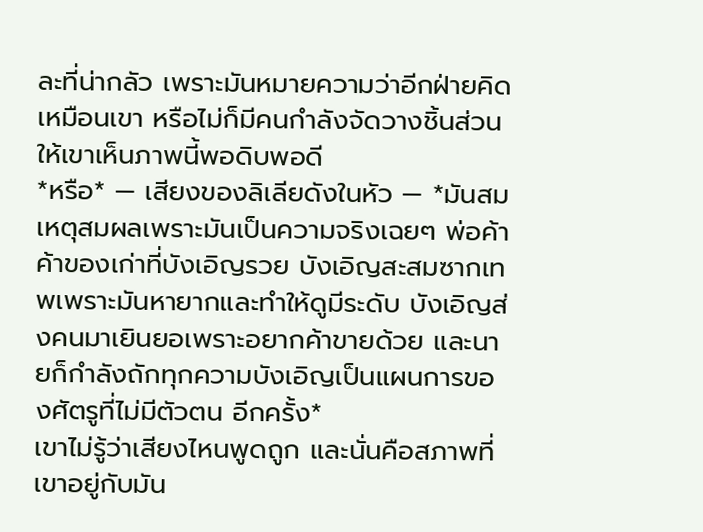ละที่น่ากลัว เพราะมันหมายความว่าอีกฝ่ายคิดเหมือนเขา หรือไม่ก็มีคนกำลังจัดวางชิ้นส่วนให้เขาเห็นภาพนี้พอดิบพอดี
*หรือ* — เสียงของลิเลียดังในหัว — *มันสมเหตุสมผลเพราะมันเป็นความจริงเฉยๆ พ่อค้าค้าของเก่าที่บังเอิญรวย บังเอิญสะสมซากเทพเพราะมันหายากและทำให้ดูมีระดับ บังเอิญส่งคนมาเยินยอเพราะอยากค้าขายด้วย และนายก็กำลังถักทุกความบังเอิญเป็นแผนการของศัตรูที่ไม่มีตัวตน อีกครั้ง*
เขาไม่รู้ว่าเสียงไหนพูดถูก และนั่นคือสภาพที่เขาอยู่กับมัน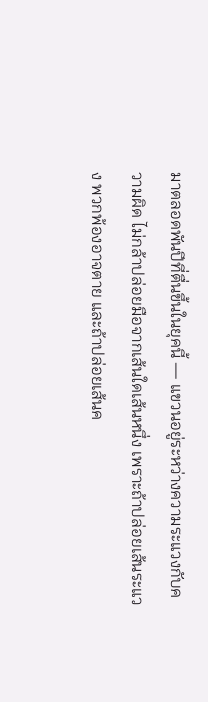มาตลอดพันปีที่ตื่นขึ้นในยุคนี้ — แขวนอยู่ระหว่างความระแวงกับความผิด ไม่กล้าปล่อยมือจากเส้นใดเส้นหนึ่ง เพราะถ้าปล่อยเส้นระแวง พวกพ้องอาจตาย และถ้าปล่อยเส้นค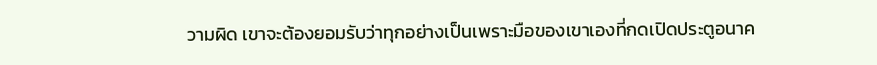วามผิด เขาจะต้องยอมรับว่าทุกอย่างเป็นเพราะมือของเขาเองที่กดเปิดประตูอนาค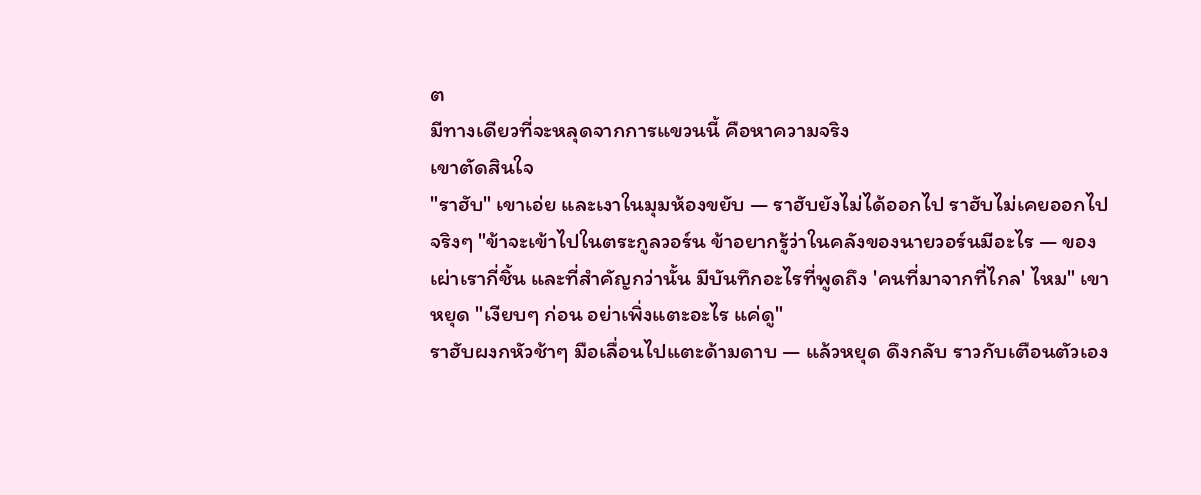ต
มีทางเดียวที่จะหลุดจากการแขวนนี้ คือหาความจริง
เขาตัดสินใจ
"ราฮับ" เขาเอ่ย และเงาในมุมห้องขยับ — ราฮับยังไม่ได้ออกไป ราฮับไม่เคยออกไปจริงๆ "ข้าจะเข้าไปในตระกูลวอร์น ข้าอยากรู้ว่าในคลังของนายวอร์นมีอะไร — ของเผ่าเรากี่ชิ้น และที่สำคัญกว่านั้น มีบันทึกอะไรที่พูดถึง 'คนที่มาจากที่ไกล' ไหม" เขาหยุด "เงียบๆ ก่อน อย่าเพิ่งแตะอะไร แค่ดู"
ราฮับผงกหัวช้าๆ มือเลื่อนไปแตะด้ามดาบ — แล้วหยุด ดึงกลับ ราวกับเตือนตัวเอง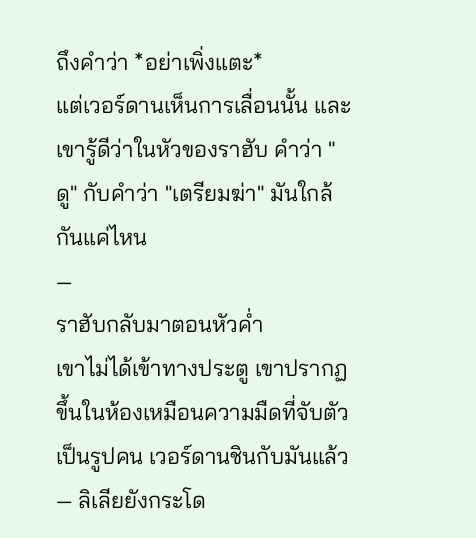ถึงคำว่า *อย่าเพิ่งแตะ*
แต่เวอร์ดานเห็นการเลื่อนนั้น และเขารู้ดีว่าในหัวของราฮับ คำว่า "ดู" กับคำว่า "เตรียมฆ่า" มันใกล้กันแค่ไหน
—
ราฮับกลับมาตอนหัวค่ำ
เขาไม่ได้เข้าทางประตู เขาปรากฏขึ้นในห้องเหมือนความมืดที่จับตัวเป็นรูปคน เวอร์ดานชินกับมันแล้ว — ลิเลียยังกระโด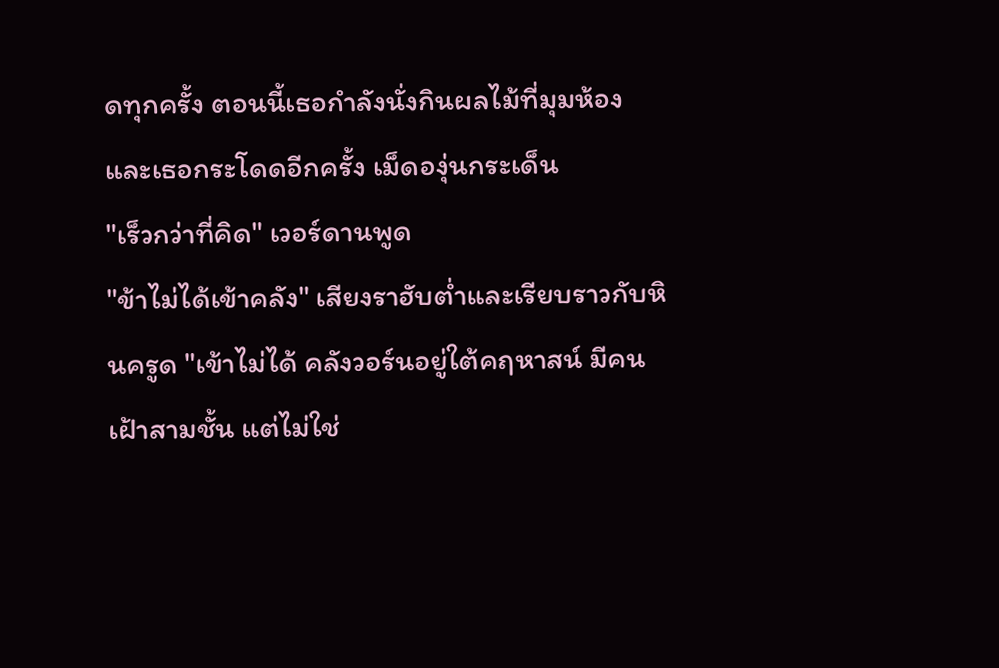ดทุกครั้ง ตอนนี้เธอกำลังนั่งกินผลไม้ที่มุมห้อง และเธอกระโดดอีกครั้ง เม็ดองุ่นกระเด็น
"เร็วกว่าที่คิด" เวอร์ดานพูด
"ข้าไม่ได้เข้าคลัง" เสียงราฮับต่ำและเรียบราวกับหินครูด "เข้าไม่ได้ คลังวอร์นอยู่ใต้คฤหาสน์ มีคนเฝ้าสามชั้น แต่ไม่ใช่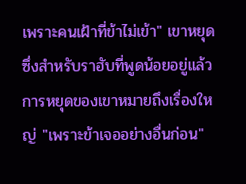เพราะคนเฝ้าที่ข้าไม่เข้า" เขาหยุด ซึ่งสำหรับราฮับที่พูดน้อยอยู่แล้ว การหยุดของเขาหมายถึงเรื่องใหญ่ "เพราะข้าเจออย่างอื่นก่อน"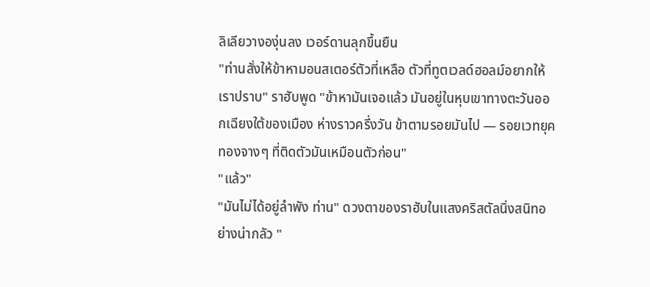ลิเลียวางองุ่นลง เวอร์ดานลุกขึ้นยืน
"ท่านสั่งให้ข้าหามอนสเตอร์ตัวที่เหลือ ตัวที่ทูตเวลด์ฮอลม์อยากให้เราปราบ" ราฮับพูด "ข้าหามันเจอแล้ว มันอยู่ในหุบเขาทางตะวันออกเฉียงใต้ของเมือง ห่างราวครึ่งวัน ข้าตามรอยมันไป — รอยเวทยุคทองจางๆ ที่ติดตัวมันเหมือนตัวก่อน"
"แล้ว"
"มันไม่ได้อยู่ลำพัง ท่าน" ดวงตาของราฮับในแสงคริสตัลนิ่งสนิทอย่างน่ากลัว "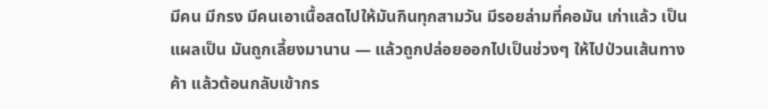มีคน มีกรง มีคนเอาเนื้อสดไปให้มันกินทุกสามวัน มีรอยล่ามที่คอมัน เก่าแล้ว เป็นแผลเป็น มันถูกเลี้ยงมานาน — แล้วถูกปล่อยออกไปเป็นช่วงๆ ให้ไปป่วนเส้นทางค้า แล้วต้อนกลับเข้ากร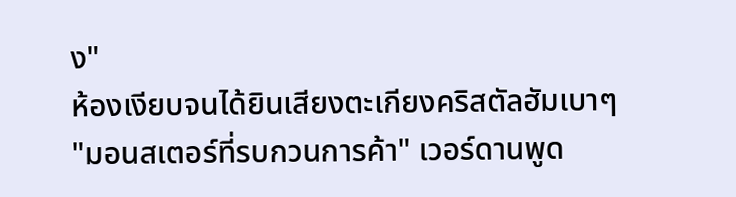ง"
ห้องเงียบจนได้ยินเสียงตะเกียงคริสตัลฮัมเบาๆ
"มอนสเตอร์ที่รบกวนการค้า" เวอร์ดานพูด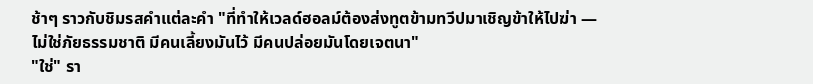ช้าๆ ราวกับชิมรสคำแต่ละคำ "ที่ทำให้เวลด์ฮอลม์ต้องส่งทูตข้ามทวีปมาเชิญข้าให้ไปฆ่า — ไม่ใช่ภัยธรรมชาติ มีคนเลี้ยงมันไว้ มีคนปล่อยมันโดยเจตนา"
"ใช่" รา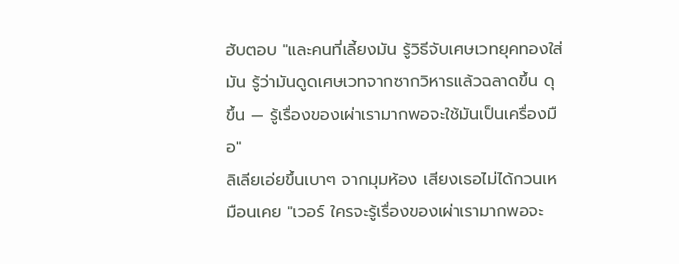ฮับตอบ "และคนที่เลี้ยงมัน รู้วิธีจับเศษเวทยุคทองใส่มัน รู้ว่ามันดูดเศษเวทจากซากวิหารแล้วฉลาดขึ้น ดุขึ้น — รู้เรื่องของเผ่าเรามากพอจะใช้มันเป็นเครื่องมือ"
ลิเลียเอ่ยขึ้นเบาๆ จากมุมห้อง เสียงเธอไม่ได้กวนเหมือนเคย "เวอร์ ใครจะรู้เรื่องของเผ่าเรามากพอจะ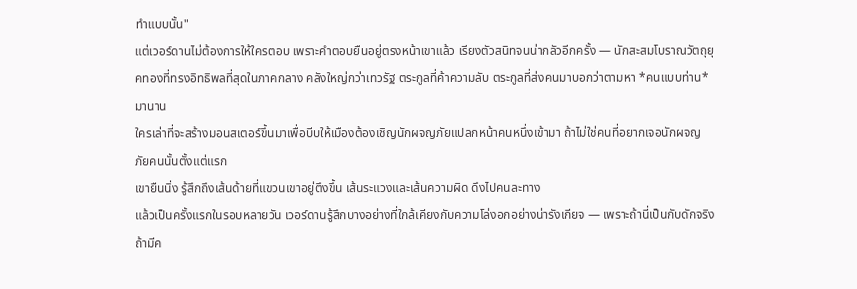ทำแบบนั้น"
แต่เวอร์ดานไม่ต้องการให้ใครตอบ เพราะคำตอบยืนอยู่ตรงหน้าเขาแล้ว เรียงตัวสนิทจนน่ากลัวอีกครั้ง — นักสะสมโบราณวัตถุยุคทองที่ทรงอิทธิพลที่สุดในภาคกลาง คลังใหญ่กว่าเทวรัฐ ตระกูลที่ค้าความลับ ตระกูลที่ส่งคนมาบอกว่าตามหา *คนแบบท่าน* มานาน
ใครเล่าที่จะสร้างมอนสเตอร์ขึ้นมาเพื่อบีบให้เมืองต้องเชิญนักผจญภัยแปลกหน้าคนหนึ่งเข้ามา ถ้าไม่ใช่คนที่อยากเจอนักผจญภัยคนนั้นตั้งแต่แรก
เขายืนนิ่ง รู้สึกถึงเส้นด้ายที่แขวนเขาอยู่ตึงขึ้น เส้นระแวงและเส้นความผิด ดึงไปคนละทาง
แล้วเป็นครั้งแรกในรอบหลายวัน เวอร์ดานรู้สึกบางอย่างที่ใกล้เคียงกับความโล่งอกอย่างน่ารังเกียจ — เพราะถ้านี่เป็นกับดักจริง ถ้ามีค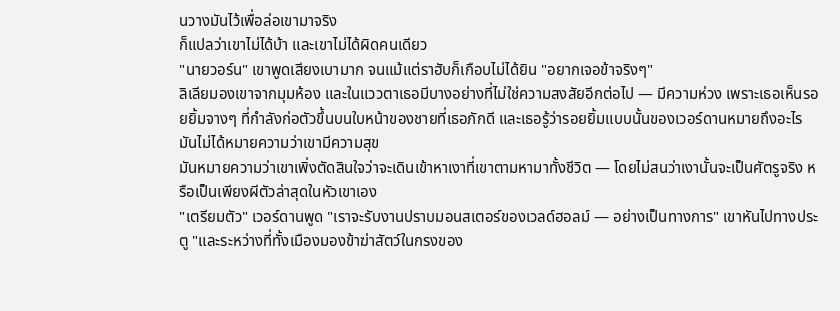นวางมันไว้เพื่อล่อเขามาจริง
ก็แปลว่าเขาไม่ได้บ้า และเขาไม่ได้ผิดคนเดียว
"นายวอร์น" เขาพูดเสียงเบามาก จนแม้แต่ราฮับก็เกือบไม่ได้ยิน "อยากเจอข้าจริงๆ"
ลิเลียมองเขาจากมุมห้อง และในแววตาเธอมีบางอย่างที่ไม่ใช่ความสงสัยอีกต่อไป — มีความห่วง เพราะเธอเห็นรอยยิ้มจางๆ ที่กำลังก่อตัวขึ้นบนใบหน้าของชายที่เธอภักดี และเธอรู้ว่ารอยยิ้มแบบนั้นของเวอร์ดานหมายถึงอะไร
มันไม่ได้หมายความว่าเขามีความสุข
มันหมายความว่าเขาเพิ่งตัดสินใจว่าจะเดินเข้าหาเงาที่เขาตามหามาทั้งชีวิต — โดยไม่สนว่าเงานั้นจะเป็นศัตรูจริง หรือเป็นเพียงผีตัวล่าสุดในหัวเขาเอง
"เตรียมตัว" เวอร์ดานพูด "เราจะรับงานปราบมอนสเตอร์ของเวลด์ฮอลม์ — อย่างเป็นทางการ" เขาหันไปทางประตู "และระหว่างที่ทั้งเมืองมองข้าฆ่าสัตว์ในกรงของ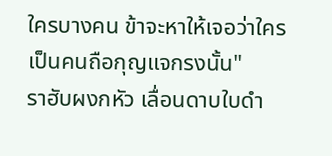ใครบางคน ข้าจะหาให้เจอว่าใครเป็นคนถือกุญแจกรงนั้น"
ราฮับผงกหัว เลื่อนดาบใบดำ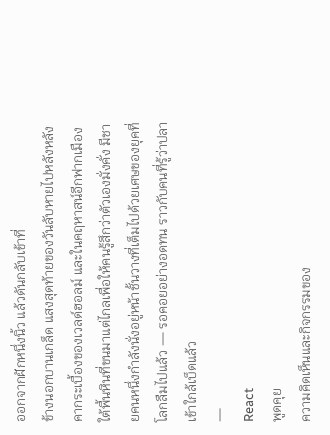ออกจากฝักหนึ่งนิ้ว แล้วดันกลับเข้าที่
ข้างนอกบานเกล็ด แสงสุดท้ายของวันลับหายไปหลังหลังคากระเบื้องของเวลด์ฮอลม์ และในคฤหาสน์อีกฟากเมือง ใต้พื้นหินที่ขนมาแต่ไกลเพื่อให้คนรู้สึกว่าตัวเองมั่งคั่ง มีชายคนหนึ่งกำลังนั่งอยู่หน้าชั้นวางที่เต็มไปด้วยเศษของยุคที่โลกลืมไปแล้ว — รอคอยอย่างอดทน ราวกับคนที่รู้ว่าปลาเข้าใกล้เบ็ดแล้ว
—
React
พูดคุย
ความคิดเห็นและกิจกรรมของ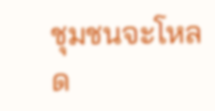ชุมชนจะโหลด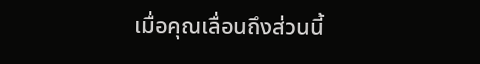เมื่อคุณเลื่อนถึงส่วนนี้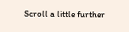Scroll a little further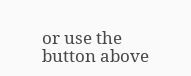or use the button above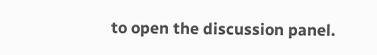to open the discussion panel.